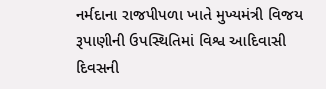નર્મદાના રાજપીપળા ખાતે મુખ્યમંત્રી વિજય રૂપાણીની ઉપસ્થિતિમાં વિશ્વ આદિવાસી દિવસની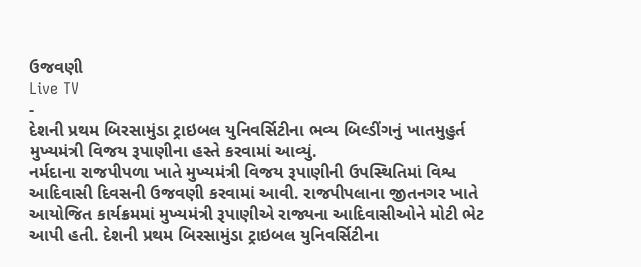ઉજવણી
Live TV
-
દેશની પ્રથમ બિરસામુંડા ટ્રાઇબલ યુનિવર્સિટીના ભવ્ય બિલ્ડીંગનું ખાતમુહુર્ત મુખ્યમંત્રી વિજય રૂપાણીના હસ્તે કરવામાં આવ્યું.
નર્મદાના રાજપીપળા ખાતે મુખ્યમંત્રી વિજય રૂપાણીની ઉપસ્થિતિમાં વિશ્વ આદિવાસી દિવસની ઉજવણી કરવામાં આવી. રાજપીપલાના જીતનગર ખાતે આયોજિત કાર્યક્રમમાં મુખ્યમંત્રી રૂપાણીએ રાજ્યના આદિવાસીઓને મોટી ભેટ આપી હતી. દેશની પ્રથમ બિરસામુંડા ટ્રાઇબલ યુનિવર્સિટીના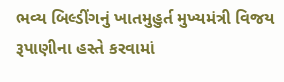ભવ્ય બિલ્ડીંગનું ખાતમુહુર્ત મુખ્યમંત્રી વિજય રૂપાણીના હસ્તે કરવામાં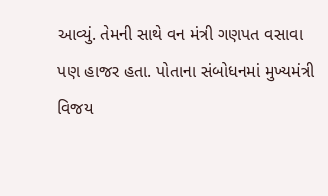આવ્યું. તેમની સાથે વન મંત્રી ગણપત વસાવા પણ હાજર હતા. પોતાના સંબોધનમાં મુખ્યમંત્રી વિજય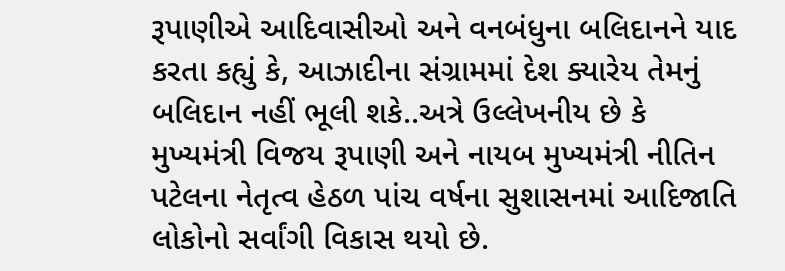રૂપાણીએ આદિવાસીઓ અને વનબંધુના બલિદાનને યાદ કરતા કહ્યું કે, આઝાદીના સંગ્રામમાં દેશ ક્યારેય તેમનું બલિદાન નહીં ભૂલી શકે..અત્રે ઉલ્લેખનીય છે કે મુખ્યમંત્રી વિજય રૂપાણી અને નાયબ મુખ્યમંત્રી નીતિન પટેલના નેતૃત્વ હેઠળ પાંચ વર્ષના સુશાસનમાં આદિજાતિ લોકોનો સર્વાંગી વિકાસ થયો છે.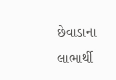છેવાડાના લાભાર્થી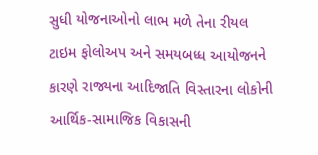સુધી યોજનાઓનો લાભ મળે તેના રીયલ ટાઇમ ફોલોઅપ અને સમયબધ્ધ આયોજનને કારણે રાજ્યના આદિજાતિ વિસ્તારના લોકોની આર્થિક-સામાજિક વિકાસની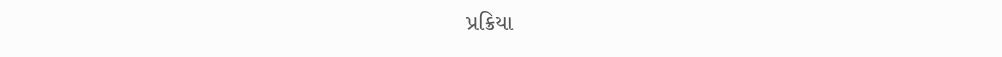પ્રક્રિયા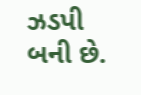ઝડપી બની છે.